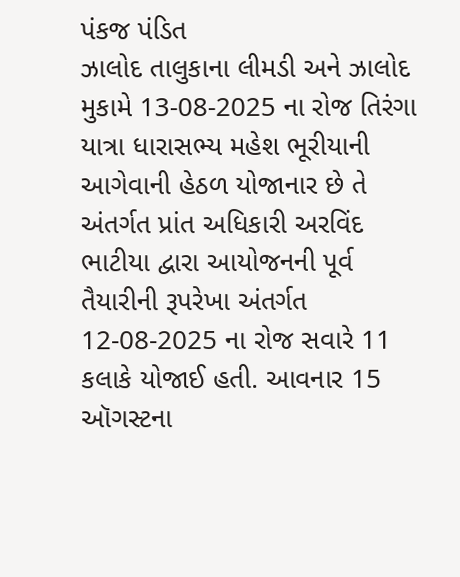પંકજ પંડિત
ઝાલોદ તાલુકાના લીમડી અને ઝાલોદ મુકામે 13-08-2025 ના રોજ તિરંગા યાત્રા ધારાસભ્ય મહેશ ભૂરીયાની આગેવાની હેઠળ યોજાનાર છે તે અંતર્ગત પ્રાંત અધિકારી અરવિંદ ભાટીયા દ્વારા આયોજનની પૂર્વ તૈયારીની રૂપરેખા અંતર્ગત 12-08-2025 ના રોજ સવારે 11 કલાકે યોજાઈ હતી. આવનાર 15 ઑગસ્ટના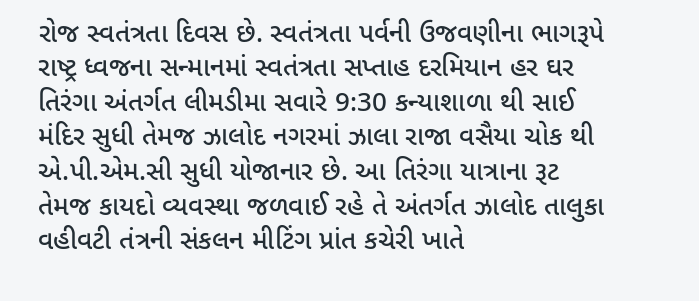રોજ સ્વતંત્રતા દિવસ છે. સ્વતંત્રતા પર્વની ઉજવણીના ભાગરૂપે રાષ્ટ્ર ધ્વજના સન્માનમાં સ્વતંત્રતા સપ્તાહ દરમિયાન હર ઘર તિરંગા અંતર્ગત લીમડીમા સવારે 9:30 કન્યાશાળા થી સાઈ મંદિર સુધી તેમજ ઝાલોદ નગરમાં ઝાલા રાજા વસૈયા ચોક થી એ.પી.એમ.સી સુધી યોજાનાર છે. આ તિરંગા યાત્રાના રૂટ તેમજ કાયદો વ્યવસ્થા જળવાઈ રહે તે અંતર્ગત ઝાલોદ તાલુકા વહીવટી તંત્રની સંકલન મીટિંગ પ્રાંત કચેરી ખાતે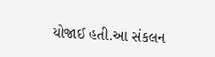યોજાઈ હતી.આ સંકલન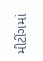મીટીંગમાં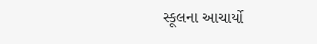સ્કૂલના આચાર્યો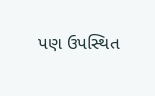પણ ઉપસ્થિત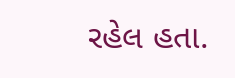રહેલ હતા.